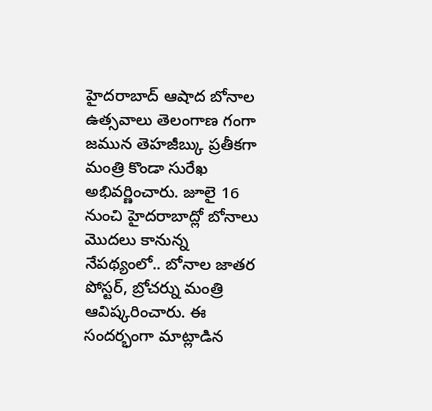హైదరాబాద్ ఆషాద బోనాల ఉత్సవాలు తెలంగాణ గంగా జమున తెహజీబ్కు ప్రతీకగా మంత్రి కొండా సురేఖ అభివర్ణించారు. జూలై 16 నుంచి హైదరాబాద్లో బోనాలు మొదలు కానున్న నేపథ్యంలో.. బోనాల జాతర పోస్టర్, బ్రోచర్ను మంత్రి ఆవిష్కరించారు. ఈ సందర్భంగా మాట్లాడిన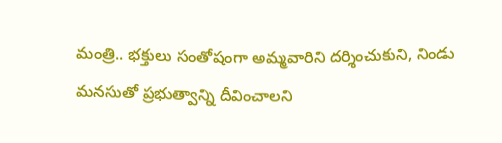మంత్రి.. భక్తులు సంతోషంగా అమ్మవారిని దర్శించుకుని, నిండు మనసుతో ప్రభుత్వాన్ని దీవించాలని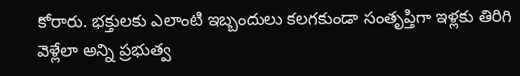కోరారు. భక్తులకు ఎలాంటి ఇబ్బందులు కలగకుండా సంతృప్తిగా ఇళ్లకు తిరిగి వెళ్లేలా అన్ని ప్రభుత్వ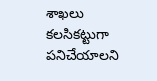శాఖలు కలసికట్టుగా పనిచేయాలని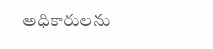అధికారులను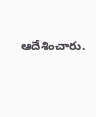ఆదేశించారు.